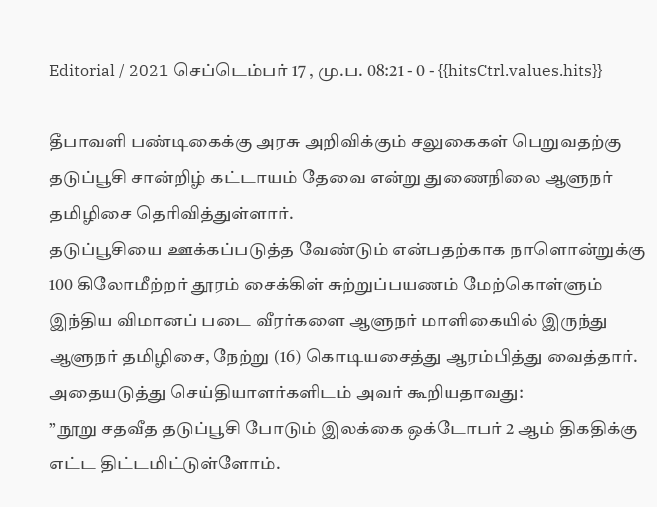Editorial / 2021 செப்டெம்பர் 17 , மு.ப. 08:21 - 0 - {{hitsCtrl.values.hits}}

தீபாவளி பண்டிகைக்கு அரசு அறிவிக்கும் சலுகைகள் பெறுவதற்கு தடுப்பூசி சான்றிழ் கட்டாயம் தேவை என்று துணைநிலை ஆளுநர் தமிழிசை தெரிவித்துள்ளார்.
தடுப்பூசியை ஊக்கப்படுத்த வேண்டும் என்பதற்காக நாளொன்றுக்கு 100 கிலோமீற்றர் தூரம் சைக்கிள் சுற்றுப்பயணம் மேற்கொள்ளும் இந்திய விமானப் படை வீரர்களை ஆளுநர் மாளிகையில் இருந்து ஆளுநர் தமிழிசை, நேற்று (16) கொடியசைத்து ஆரம்பித்து வைத்தார்.
அதையடுத்து செய்தியாளர்களிடம் அவர் கூறியதாவது:
” நூறு சதவீத தடுப்பூசி போடும் இலக்கை ஒக்டோபர் 2 ஆம் திகதிக்கு எட்ட திட்டமிட்டுள்ளோம்.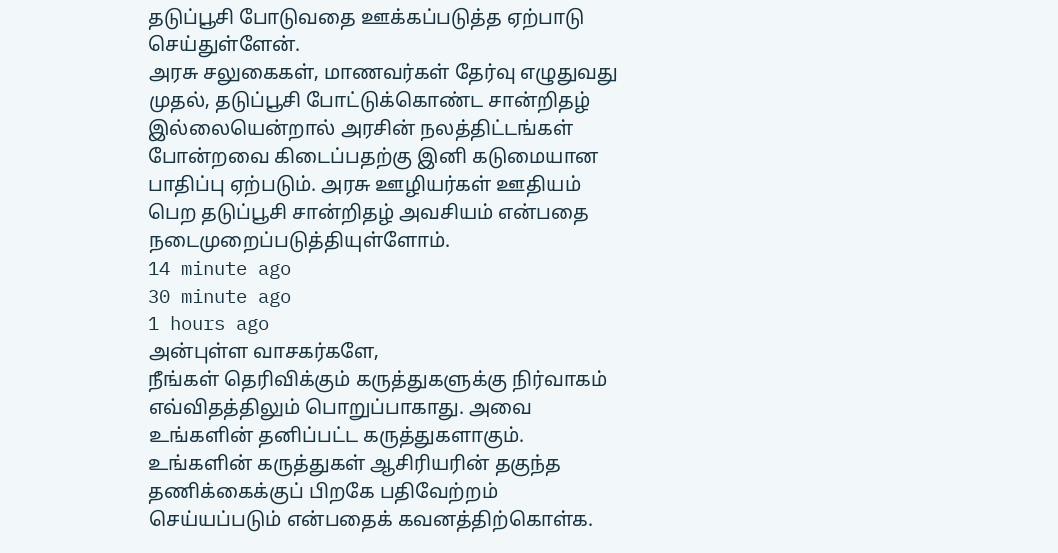தடுப்பூசி போடுவதை ஊக்கப்படுத்த ஏற்பாடு செய்துள்ளேன்.
அரசு சலுகைகள், மாணவர்கள் தேர்வு எழுதுவது முதல், தடுப்பூசி போட்டுக்கொண்ட சான்றிதழ் இல்லையென்றால் அரசின் நலத்திட்டங்கள் போன்றவை கிடைப்பதற்கு இனி கடுமையான பாதிப்பு ஏற்படும். அரசு ஊழியர்கள் ஊதியம் பெற தடுப்பூசி சான்றிதழ் அவசியம் என்பதை நடைமுறைப்படுத்தியுள்ளோம்.
14 minute ago
30 minute ago
1 hours ago
அன்புள்ள வாசகர்களே,
நீங்கள் தெரிவிக்கும் கருத்துகளுக்கு நிர்வாகம் எவ்விதத்திலும் பொறுப்பாகாது. அவை உங்களின் தனிப்பட்ட கருத்துகளாகும். உங்களின் கருத்துகள் ஆசிரியரின் தகுந்த தணிக்கைக்குப் பிறகே பதிவேற்றம் செய்யப்படும் என்பதைக் கவனத்திற்கொள்க.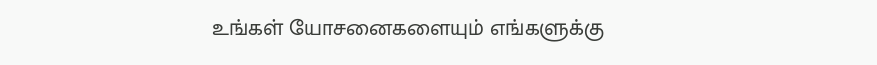உங்கள் யோசனைகளையும் எங்களுக்கு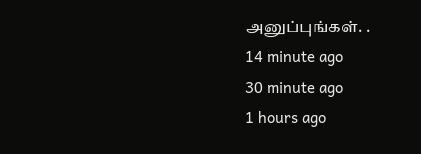அனுப்புங்கள். .
14 minute ago
30 minute ago
1 hours ago